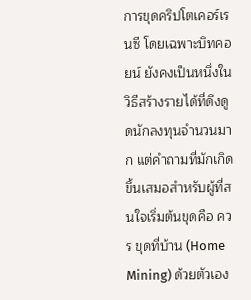การขุดคริปโตเคอร์เรนซี โดยเฉพาะบิทคอยน์ ยังคงเป็นหนึ่งในวิธีสร้างรายได้ที่ดึงดูดนักลงทุนจำนวนมาก แต่คำถามที่มักเกิดขึ้นเสมอสำหรับผู้ที่สนใจเริ่มต้นขุดคือ ควร ขุดที่บ้าน (Home Mining) ด้วยตัวเอง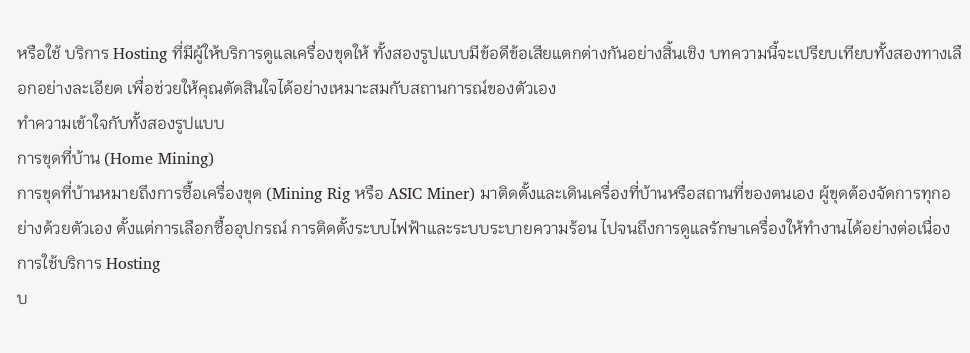หรือใช้ บริการ Hosting ที่มีผู้ให้บริการดูแลเครื่องขุดให้ ทั้งสองรูปแบบมีข้อดีข้อเสียแตกต่างกันอย่างสิ้นเชิง บทความนี้จะเปรียบเทียบทั้งสองทางเลือกอย่างละเอียด เพื่อช่วยให้คุณตัดสินใจได้อย่างเหมาะสมกับสถานการณ์ของตัวเอง
ทำความเข้าใจกับทั้งสองรูปแบบ
การขุดที่บ้าน (Home Mining)
การขุดที่บ้านหมายถึงการซื้อเครื่องขุด (Mining Rig หรือ ASIC Miner) มาติดตั้งและเดินเครื่องที่บ้านหรือสถานที่ของตนเอง ผู้ขุดต้องจัดการทุกอย่างด้วยตัวเอง ตั้งแต่การเลือกซื้ออุปกรณ์ การติดตั้งระบบไฟฟ้าและระบบระบายความร้อน ไปจนถึงการดูแลรักษาเครื่องให้ทำงานได้อย่างต่อเนื่อง
การใช้บริการ Hosting
บ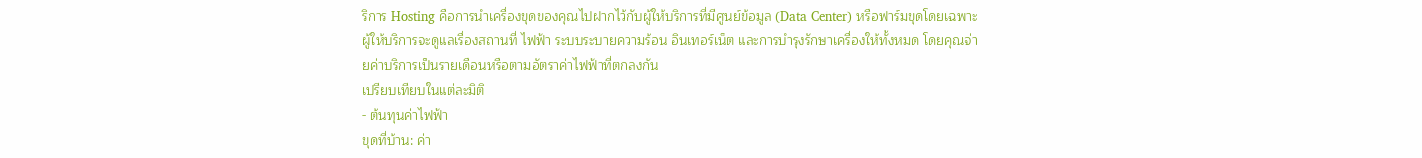ริการ Hosting คือการนำเครื่องขุดของคุณไปฝากไว้กับผู้ให้บริการที่มีศูนย์ข้อมูล (Data Center) หรือฟาร์มขุดโดยเฉพาะ ผู้ให้บริการจะดูแลเรื่องสถานที่ ไฟฟ้า ระบบระบายความร้อน อินเทอร์เน็ต และการบำรุงรักษาเครื่องให้ทั้งหมด โดยคุณจ่ายค่าบริการเป็นรายเดือนหรือตามอัตราค่าไฟฟ้าที่ตกลงกัน
เปรียบเทียบในแต่ละมิติ
- ต้นทุนค่าไฟฟ้า
ขุดที่บ้าน: ค่า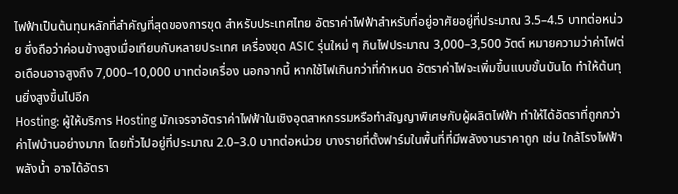ไฟฟ้าเป็นต้นทุนหลักที่สำคัญที่สุดของการขุด สำหรับประเทศไทย อัตราค่าไฟฟ้าสำหรับที่อยู่อาศัยอยู่ที่ประมาณ 3.5–4.5 บาทต่อหน่วย ซึ่งถือว่าค่อนข้างสูงเมื่อเทียบกับหลายประเทศ เครื่องขุด ASIC รุ่นใหม่ ๆ กินไฟประมาณ 3,000–3,500 วัตต์ หมายความว่าค่าไฟต่อเดือนอาจสูงถึง 7,000–10,000 บาทต่อเครื่อง นอกจากนี้ หากใช้ไฟเกินกว่าที่กำหนด อัตราค่าไฟจะเพิ่มขึ้นแบบขั้นบันได ทำให้ต้นทุนยิ่งสูงขึ้นไปอีก
Hosting: ผู้ให้บริการ Hosting มักเจรจาอัตราค่าไฟฟ้าในเชิงอุตสาหกรรมหรือทำสัญญาพิเศษกับผู้ผลิตไฟฟ้า ทำให้ได้อัตราที่ถูกกว่าค่าไฟบ้านอย่างมาก โดยทั่วไปอยู่ที่ประมาณ 2.0–3.0 บาทต่อหน่วย บางรายที่ตั้งฟาร์มในพื้นที่ที่มีพลังงานราคาถูก เช่น ใกล้โรงไฟฟ้าพลังน้ำ อาจได้อัตรา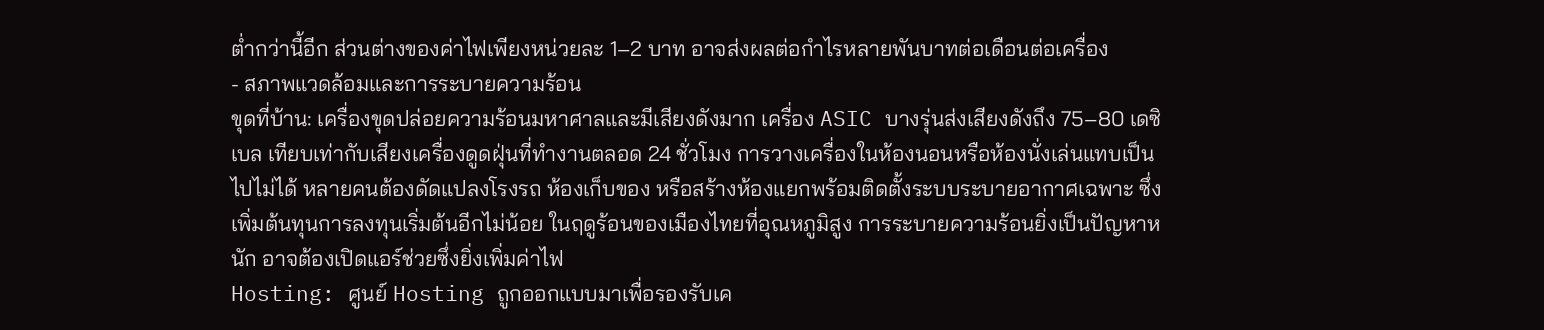ต่ำกว่านี้อีก ส่วนต่างของค่าไฟเพียงหน่วยละ 1–2 บาท อาจส่งผลต่อกำไรหลายพันบาทต่อเดือนต่อเครื่อง
- สภาพแวดล้อมและการระบายความร้อน
ขุดที่บ้าน: เครื่องขุดปล่อยความร้อนมหาศาลและมีเสียงดังมาก เครื่อง ASIC บางรุ่นส่งเสียงดังถึง 75–80 เดซิเบล เทียบเท่ากับเสียงเครื่องดูดฝุ่นที่ทำงานตลอด 24 ชั่วโมง การวางเครื่องในห้องนอนหรือห้องนั่งเล่นแทบเป็นไปไม่ได้ หลายคนต้องดัดแปลงโรงรถ ห้องเก็บของ หรือสร้างห้องแยกพร้อมติดตั้งระบบระบายอากาศเฉพาะ ซึ่งเพิ่มต้นทุนการลงทุนเริ่มต้นอีกไม่น้อย ในฤดูร้อนของเมืองไทยที่อุณหภูมิสูง การระบายความร้อนยิ่งเป็นปัญหาหนัก อาจต้องเปิดแอร์ช่วยซึ่งยิ่งเพิ่มค่าไฟ
Hosting: ศูนย์ Hosting ถูกออกแบบมาเพื่อรองรับเค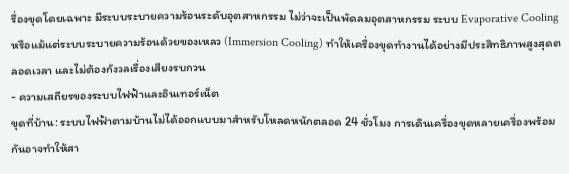รื่องขุดโดยเฉพาะ มีระบบระบายความร้อนระดับอุตสาหกรรม ไม่ว่าจะเป็นพัดลมอุตสาหกรรม ระบบ Evaporative Cooling หรือแม้แต่ระบบระบายความร้อนด้วยของเหลว (Immersion Cooling) ทำให้เครื่องขุดทำงานได้อย่างมีประสิทธิภาพสูงสุดตลอดเวลา และไม่ต้องกังวลเรื่องเสียงรบกวน
- ความเสถียรของระบบไฟฟ้าและอินเทอร์เน็ต
ขุดที่บ้าน: ระบบไฟฟ้าตามบ้านไม่ได้ออกแบบมาสำหรับโหลดหนักตลอด 24 ชั่วโมง การเดินเครื่องขุดหลายเครื่องพร้อมกันอาจทำให้สา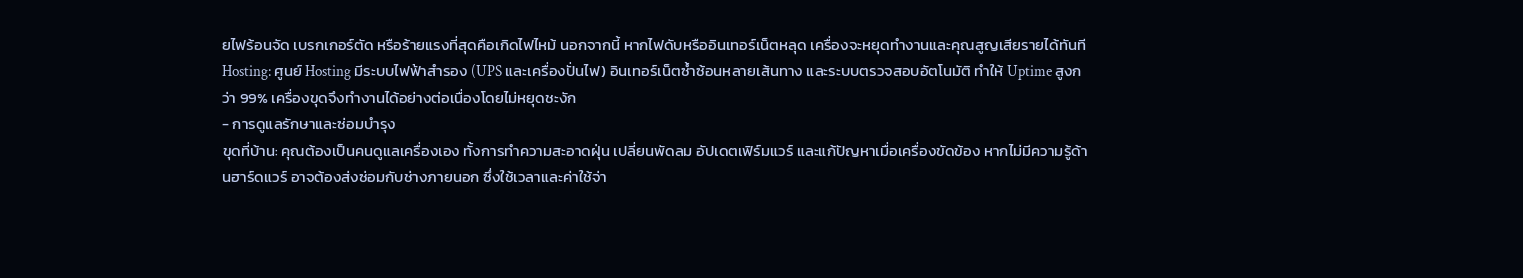ยไฟร้อนจัด เบรกเกอร์ตัด หรือร้ายแรงที่สุดคือเกิดไฟไหม้ นอกจากนี้ หากไฟดับหรืออินเทอร์เน็ตหลุด เครื่องจะหยุดทำงานและคุณสูญเสียรายได้ทันที
Hosting: ศูนย์ Hosting มีระบบไฟฟ้าสำรอง (UPS และเครื่องปั่นไฟ) อินเทอร์เน็ตซ้ำซ้อนหลายเส้นทาง และระบบตรวจสอบอัตโนมัติ ทำให้ Uptime สูงกว่า 99% เครื่องขุดจึงทำงานได้อย่างต่อเนื่องโดยไม่หยุดชะงัก
- การดูแลรักษาและซ่อมบำรุง
ขุดที่บ้าน: คุณต้องเป็นคนดูแลเครื่องเอง ทั้งการทำความสะอาดฝุ่น เปลี่ยนพัดลม อัปเดตเฟิร์มแวร์ และแก้ปัญหาเมื่อเครื่องขัดข้อง หากไม่มีความรู้ด้านฮาร์ดแวร์ อาจต้องส่งซ่อมกับช่างภายนอก ซึ่งใช้เวลาและค่าใช้จ่า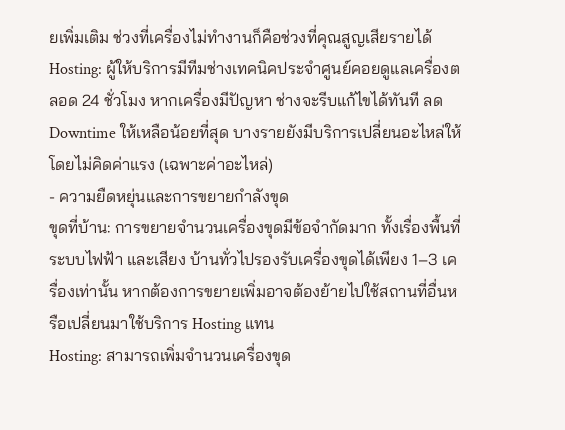ยเพิ่มเติม ช่วงที่เครื่องไม่ทำงานก็คือช่วงที่คุณสูญเสียรายได้
Hosting: ผู้ให้บริการมีทีมช่างเทคนิคประจำศูนย์คอยดูแลเครื่องตลอด 24 ชั่วโมง หากเครื่องมีปัญหา ช่างจะรีบแก้ไขได้ทันที ลด Downtime ให้เหลือน้อยที่สุด บางรายยังมีบริการเปลี่ยนอะไหล่ให้โดยไม่คิดค่าแรง (เฉพาะค่าอะไหล่)
- ความยืดหยุ่นและการขยายกำลังขุด
ขุดที่บ้าน: การขยายจำนวนเครื่องขุดมีข้อจำกัดมาก ทั้งเรื่องพื้นที่ ระบบไฟฟ้า และเสียง บ้านทั่วไปรองรับเครื่องขุดได้เพียง 1–3 เครื่องเท่านั้น หากต้องการขยายเพิ่มอาจต้องย้ายไปใช้สถานที่อื่นหรือเปลี่ยนมาใช้บริการ Hosting แทน
Hosting: สามารถเพิ่มจำนวนเครื่องขุด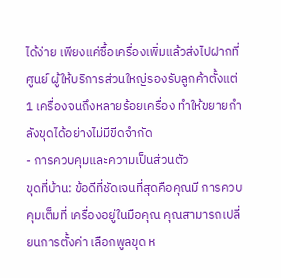ได้ง่าย เพียงแค่ซื้อเครื่องเพิ่มแล้วส่งไปฝากที่ศูนย์ ผู้ให้บริการส่วนใหญ่รองรับลูกค้าตั้งแต่ 1 เครื่องจนถึงหลายร้อยเครื่อง ทำให้ขยายกำลังขุดได้อย่างไม่มีขีดจำกัด
- การควบคุมและความเป็นส่วนตัว
ขุดที่บ้าน: ข้อดีที่ชัดเจนที่สุดคือคุณมี การควบคุมเต็มที่ เครื่องอยู่ในมือคุณ คุณสามารถเปลี่ยนการตั้งค่า เลือกพูลขุด ห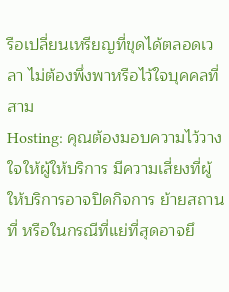รือเปลี่ยนเหรียญที่ขุดได้ตลอดเวลา ไม่ต้องพึ่งพาหรือไว้ใจบุคคลที่สาม
Hosting: คุณต้องมอบความไว้วางใจให้ผู้ให้บริการ มีความเสี่ยงที่ผู้ให้บริการอาจปิดกิจการ ย้ายสถานที่ หรือในกรณีที่แย่ที่สุดอาจยึ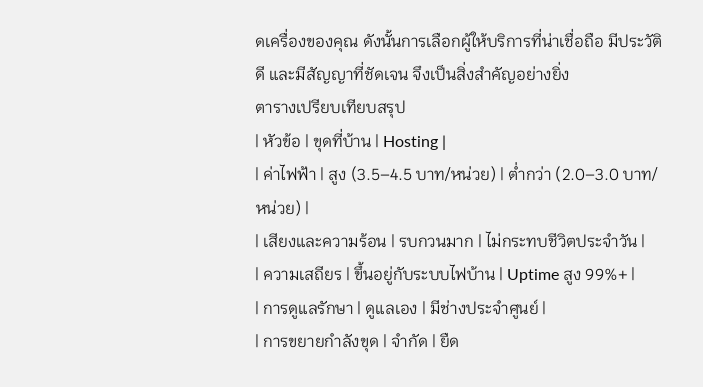ดเครื่องของคุณ ดังนั้นการเลือกผู้ให้บริการที่น่าเชื่อถือ มีประวัติดี และมีสัญญาที่ชัดเจน จึงเป็นสิ่งสำคัญอย่างยิ่ง
ตารางเปรียบเทียบสรุป
| หัวข้อ | ขุดที่บ้าน | Hosting |
| ค่าไฟฟ้า | สูง (3.5–4.5 บาท/หน่วย) | ต่ำกว่า (2.0–3.0 บาท/หน่วย) |
| เสียงและความร้อน | รบกวนมาก | ไม่กระทบชีวิตประจำวัน |
| ความเสถียร | ขึ้นอยู่กับระบบไฟบ้าน | Uptime สูง 99%+ |
| การดูแลรักษา | ดูแลเอง | มีช่างประจำศูนย์ |
| การขยายกำลังขุด | จำกัด | ยืด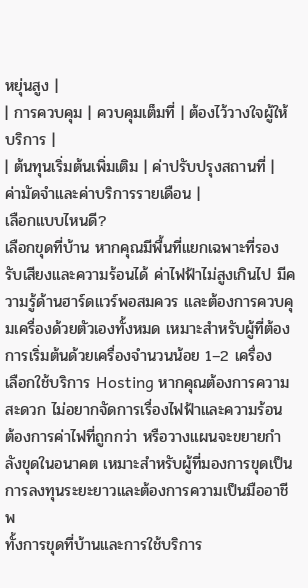หยุ่นสูง |
| การควบคุม | ควบคุมเต็มที่ | ต้องไว้วางใจผู้ให้บริการ |
| ต้นทุนเริ่มต้นเพิ่มเติม | ค่าปรับปรุงสถานที่ | ค่ามัดจำและค่าบริการรายเดือน |
เลือกแบบไหนดี?
เลือกขุดที่บ้าน หากคุณมีพื้นที่แยกเฉพาะที่รองรับเสียงและความร้อนได้ ค่าไฟฟ้าไม่สูงเกินไป มีความรู้ด้านฮาร์ดแวร์พอสมควร และต้องการควบคุมเครื่องด้วยตัวเองทั้งหมด เหมาะสำหรับผู้ที่ต้องการเริ่มต้นด้วยเครื่องจำนวนน้อย 1–2 เครื่อง
เลือกใช้บริการ Hosting หากคุณต้องการความสะดวก ไม่อยากจัดการเรื่องไฟฟ้าและความร้อน ต้องการค่าไฟที่ถูกกว่า หรือวางแผนจะขยายกำลังขุดในอนาคต เหมาะสำหรับผู้ที่มองการขุดเป็นการลงทุนระยะยาวและต้องการความเป็นมืออาชีพ
ทั้งการขุดที่บ้านและการใช้บริการ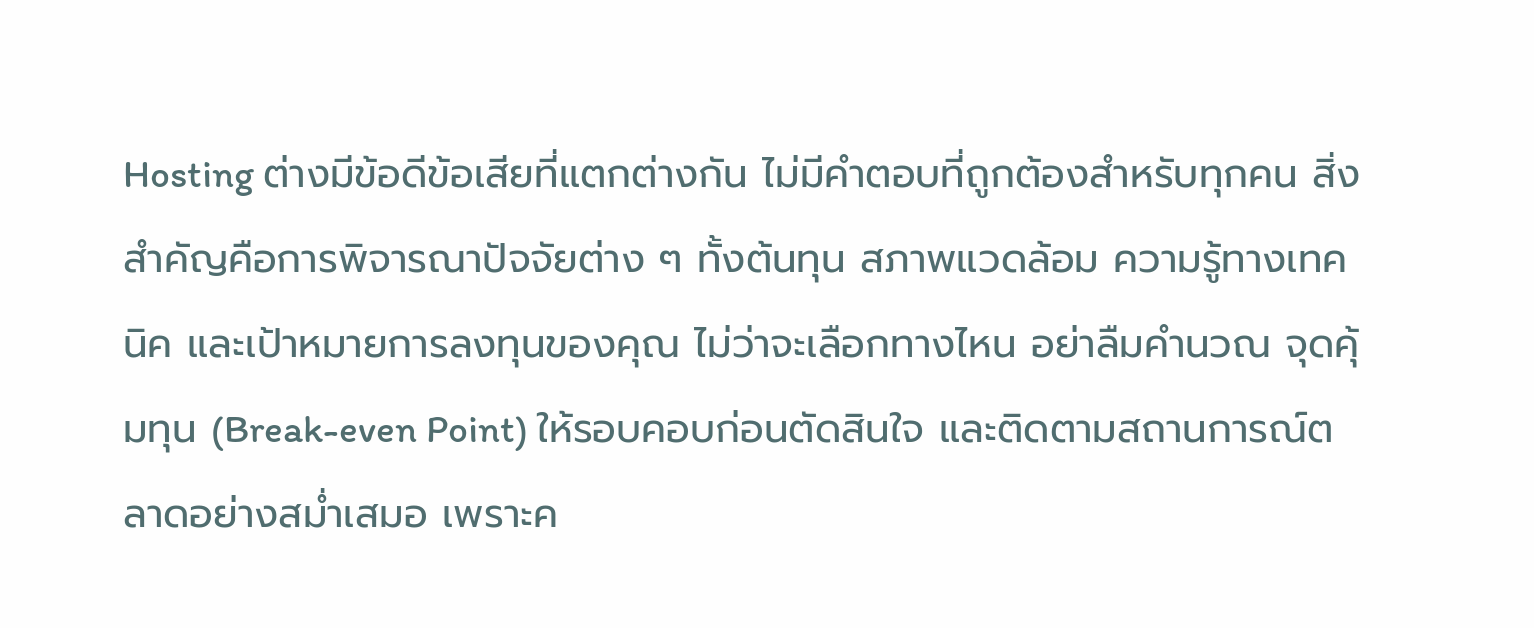Hosting ต่างมีข้อดีข้อเสียที่แตกต่างกัน ไม่มีคำตอบที่ถูกต้องสำหรับทุกคน สิ่งสำคัญคือการพิจารณาปัจจัยต่าง ๆ ทั้งต้นทุน สภาพแวดล้อม ความรู้ทางเทคนิค และเป้าหมายการลงทุนของคุณ ไม่ว่าจะเลือกทางไหน อย่าลืมคำนวณ จุดคุ้มทุน (Break-even Point) ให้รอบคอบก่อนตัดสินใจ และติดตามสถานการณ์ตลาดอย่างสม่ำเสมอ เพราะค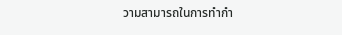วามสามารถในการทำกำ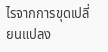ไรจากการขุดเปลี่ยนแปลง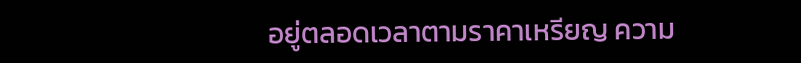อยู่ตลอดเวลาตามราคาเหรียญ ความ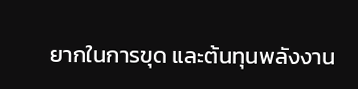ยากในการขุด และต้นทุนพลังงาน